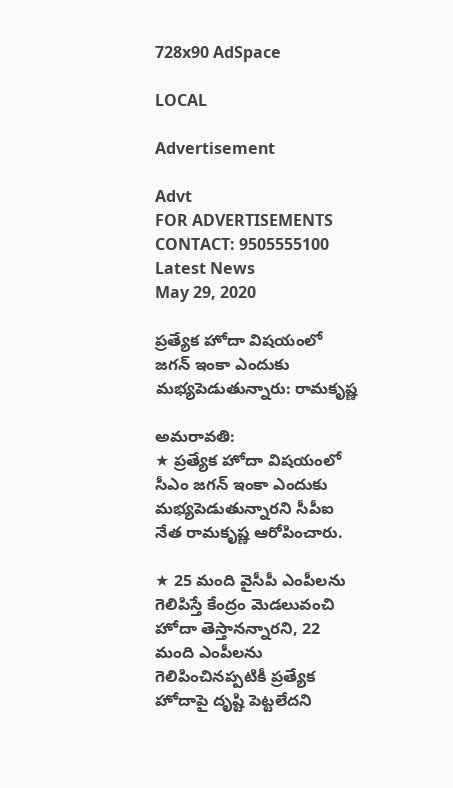728x90 AdSpace

LOCAL

Advertisement

Advt
FOR ADVERTISEMENTS CONTACT: 9505555100
Latest News
May 29, 2020

ప్రత్యేక హోదా విషయంలో జగన్‌ ఇంకా ఎందుకు మభ్యపెడుతున్నారు: రామకృష్ణ

అమరావతి:
★ ప్రత్యేక హోదా విషయంలో సీఎం జగన్‌ ఇంకా ఎందుకు మభ్యపెడుతున్నారని సీపీఐ నేత రామకృష్ణ ఆరోపించారు.

★ 25 మంది వైసీపీ ఎంపీలను గెలిపిస్తే కేంద్రం మెడలువంచి హోదా తెస్తానన్నారని, 22 మంది ఎంపీలను గెలిపించినప్పటికీ ప్రత్యేక హోదాపై దృష్టి పెట్టలేదని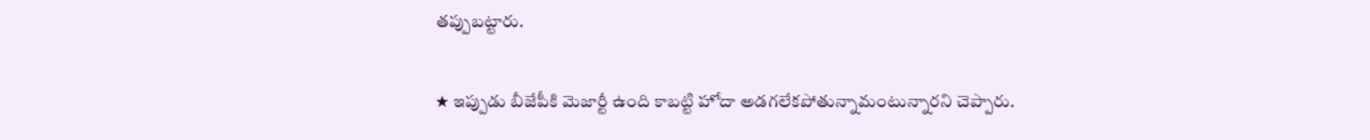తప్పుబట్టారు.

★ ఇప్పుడు బీజేపీకి మెజార్టీ ఉంది కాబట్టి హోదా అడగలేకపోతున్నామంటున్నారని చెప్పారు.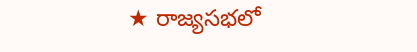★ రాజ్యసభలో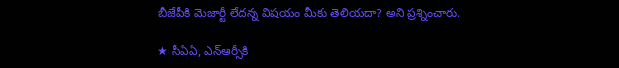బీజేపీకి మెజార్టీ లేదన్న విషయం మీకు తెలియదా? అని ప్రశ్నించారు.

★ సీఏఏ, ఎన్‌ఆర్సీకి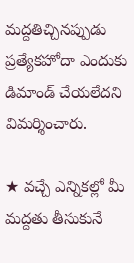మద్దతిచ్చినప్పుడు ప్రత్యేకహోదా ఎందుకు డిమాండ్ చేయలేదని విమర్శించారు.

★ వచ్చే ఎన్నికల్లో మీ మద్దతు తీసుకునే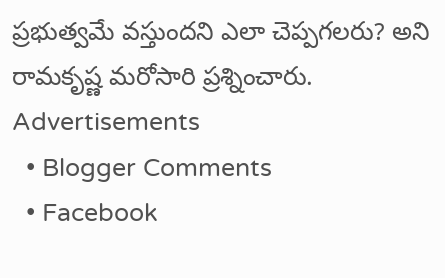ప్రభుత్వమే వస్తుందని ఎలా చెప్పగలరు? అని రామకృష్ణ మరోసారి ప్రశ్నించారు.
Advertisements
  • Blogger Comments
  • Facebook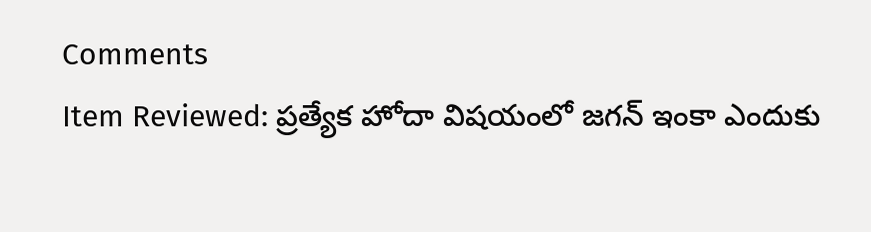Comments
Item Reviewed: ప్రత్యేక హోదా విషయంలో జగన్‌ ఇంకా ఎందుకు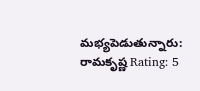మభ్యపెడుతున్నారు: రామకృష్ణ Rating: 5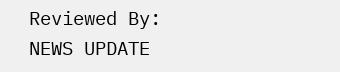Reviewed By: NEWS UPDATE